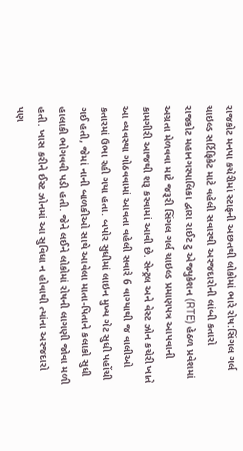રાજકોટ મનપા કચેરીમાં સ્ટાફની અછતથી લોકોમાં ભારે રોષ:સિંગલ ગર્લ ચાઇલ્ડ સર્ટિફિકેટ માટે વહેલી સવારથી અરજદારોની લાંબી કતારો
રાજકોટ મહાનગરપાલિકા દ્વારા રાઈટ ટુ એજ્યુકેશન (RTE) હેઠળ પ્રવેશમાં અગ્રતા મેળવવા માટે જરૂરી સિંગલ ગર્લ ચાઇલ્ડ પ્રમાણપત્ર આપવાની કામગીરી આજથી શરૂ કરવામાં આવી છે. સેન્ટ્રલ અને વેસ્ટ ઝોન કચેરી ખાતે આ વ્યવસ્થા ગોઠવવામાં આવતા વહેલી સવારે 6 વાગ્યાથી જ વાલીઓ કતારમાં ઉભા રહી ગયા હતા. બપોર સુધીમાં લાઇન મુખ્ય ગેટ સુધી પહોંચી ગઈ હતી, જેમાં નાની બાળકીઓ સાથે આવેલા માતા-પિતાને કલાકો સુધી હાલાકી ભોગવવી પડી હતી. જેને લઈને લોકોમાં રોષની લાગણી જોવા મળી હતી. ખાસ કરીને ઈસ્ટ ઝોનમાં આ સુવિધા ન હોવાથી ત્યાંના અરજદારો પણ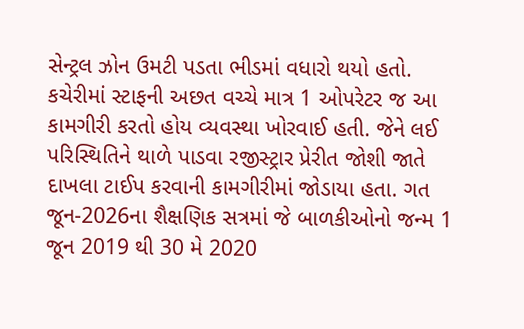સેન્ટ્રલ ઝોન ઉમટી પડતા ભીડમાં વધારો થયો હતો. કચેરીમાં સ્ટાફની અછત વચ્ચે માત્ર 1 ઓપરેટર જ આ કામગીરી કરતો હોય વ્યવસ્થા ખોરવાઈ હતી. જેને લઈ પરિસ્થિતિને થાળે પાડવા રજીસ્ટ્રાર પ્રેરીત જોશી જાતે દાખલા ટાઈપ કરવાની કામગીરીમાં જોડાયા હતા. ગત જૂન-2026ના શૈક્ષણિક સત્રમાં જે બાળકીઓનો જન્મ 1 જૂન 2019 થી 30 મે 2020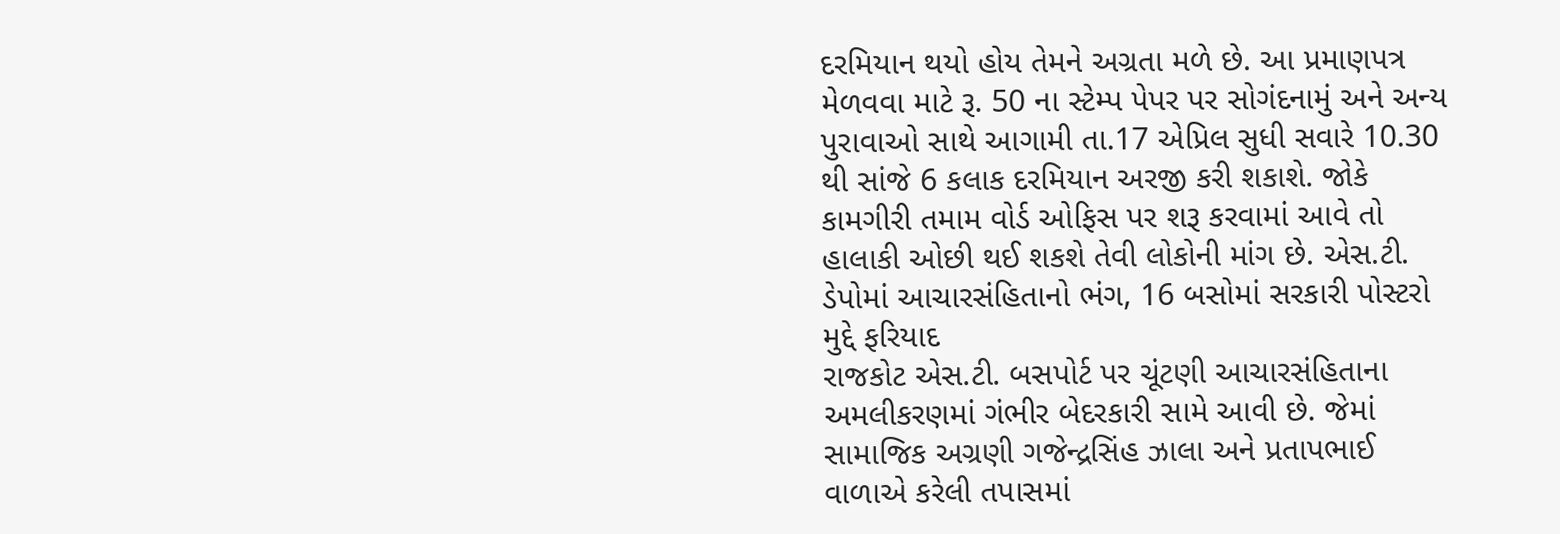દરમિયાન થયો હોય તેમને અગ્રતા મળે છે. આ પ્રમાણપત્ર મેળવવા માટે રૂ. 50 ના સ્ટેમ્પ પેપર પર સોગંદનામું અને અન્ય પુરાવાઓ સાથે આગામી તા.17 એપ્રિલ સુધી સવારે 10.30 થી સાંજે 6 કલાક દરમિયાન અરજી કરી શકાશે. જોકે કામગીરી તમામ વોર્ડ ઓફિસ પર શરૂ કરવામાં આવે તો હાલાકી ઓછી થઈ શકશે તેવી લોકોની માંગ છે. એસ.ટી. ડેપોમાં આચારસંહિતાનો ભંગ, 16 બસોમાં સરકારી પોસ્ટરો મુદ્દે ફરિયાદ
રાજકોટ એસ.ટી. બસપોર્ટ પર ચૂંટણી આચારસંહિતાના અમલીકરણમાં ગંભીર બેદરકારી સામે આવી છે. જેમાં સામાજિક અગ્રણી ગજેન્દ્રસિંહ ઝાલા અને પ્રતાપભાઈ વાળાએ કરેલી તપાસમાં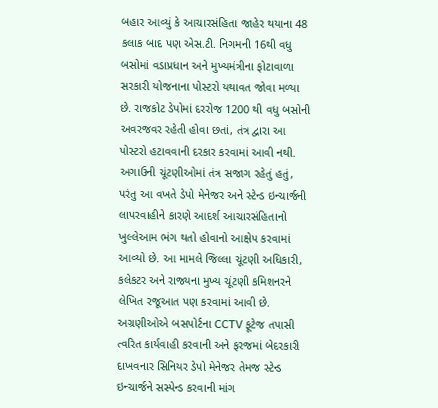બહાર આવ્યું કે આચારસંહિતા જાહેર થયાના 48 કલાક બાદ પણ એસ.ટી. નિગમની 16થી વધુ બસોમાં વડાપ્રધાન અને મુખ્યમંત્રીના ફોટાવાળા સરકારી યોજનાના પોસ્ટરો યથાવત જોવા મળ્યા છે. રાજકોટ ડેપોમાં દરરોજ 1200 થી વધુ બસોની અવરજવર રહેતી હોવા છતાં, તંત્ર દ્વારા આ પોસ્ટરો હટાવવાની દરકાર કરવામાં આવી નથી. અગાઉની ચૂંટણીઓમાં તંત્ર સજાગ રહેતું હતું, પરંતુ આ વખતે ડેપો મેનેજર અને સ્ટેન્ડ ઇન્ચાર્જની લાપરવાહીને કારણે આદર્શ આચારસંહિતાનો ખુલ્લેઆમ ભંગ થતો હોવાનો આક્ષેપ કરવામાં આવ્યો છે. આ મામલે જિલ્લા ચૂંટણી અધિકારી, કલેકટર અને રાજ્યના મુખ્ય ચૂંટણી કમિશનરને લેખિત રજૂઆત પણ કરવામાં આવી છે. અગ્રણીઓએ બસપોર્ટના CCTV ફૂટેજ તપાસી ત્વરિત કાર્યવાહી કરવાની અને ફરજમાં બેદરકારી દાખવનાર સિનિયર ડેપો મેનેજર તેમજ સ્ટેન્ડ ઇન્ચાર્જને સસ્પેન્ડ કરવાની માંગ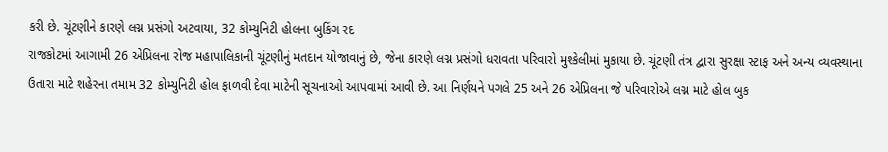કરી છે. ચૂંટણીને કારણે લગ્ન પ્રસંગો અટવાયા, 32 કોમ્યુનિટી હોલના બુકિંગ રદ
રાજકોટમાં આગામી 26 એપ્રિલના રોજ મહાપાલિકાની ચૂંટણીનું મતદાન યોજાવાનું છે, જેના કારણે લગ્ન પ્રસંગો ધરાવતા પરિવારો મુશ્કેલીમાં મુકાયા છે. ચૂંટણી તંત્ર દ્વારા સુરક્ષા સ્ટાફ અને અન્ય વ્યવસ્થાના ઉતારા માટે શહેરના તમામ 32 કોમ્યુનિટી હોલ ફાળવી દેવા માટેની સૂચનાઓ આપવામાં આવી છે. આ નિર્ણયને પગલે 25 અને 26 એપ્રિલના જે પરિવારોએ લગ્ન માટે હોલ બુક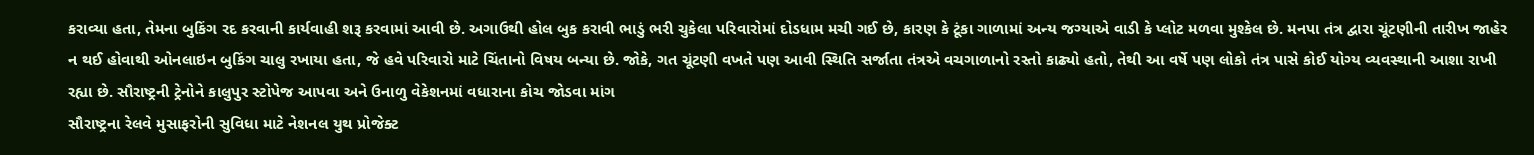કરાવ્યા હતા, તેમના બુકિંગ રદ કરવાની કાર્યવાહી શરૂ કરવામાં આવી છે. અગાઉથી હોલ બુક કરાવી ભાડું ભરી ચુકેલા પરિવારોમાં દોડધામ મચી ગઈ છે, કારણ કે ટૂંકા ગાળામાં અન્ય જગ્યાએ વાડી કે પ્લોટ મળવા મુશ્કેલ છે. મનપા તંત્ર દ્વારા ચૂંટણીની તારીખ જાહેર ન થઈ હોવાથી ઓનલાઇન બુકિંગ ચાલુ રખાયા હતા, જે હવે પરિવારો માટે ચિંતાનો વિષય બન્યા છે. જોકે, ગત ચૂંટણી વખતે પણ આવી સ્થિતિ સર્જાતા તંત્રએ વચગાળાનો રસ્તો કાઢ્યો હતો, તેથી આ વર્ષે પણ લોકો તંત્ર પાસે કોઈ યોગ્ય વ્યવસ્થાની આશા રાખી રહ્યા છે. સૌરાષ્ટ્રની ટ્રેનોને કાલુપુર સ્ટોપેજ આપવા અને ઉનાળુ વેકેશનમાં વધારાના કોચ જોડવા માંગ
સૌરાષ્ટ્રના રેલવે મુસાફરોની સુવિધા માટે નેશનલ યુથ પ્રોજેક્ટ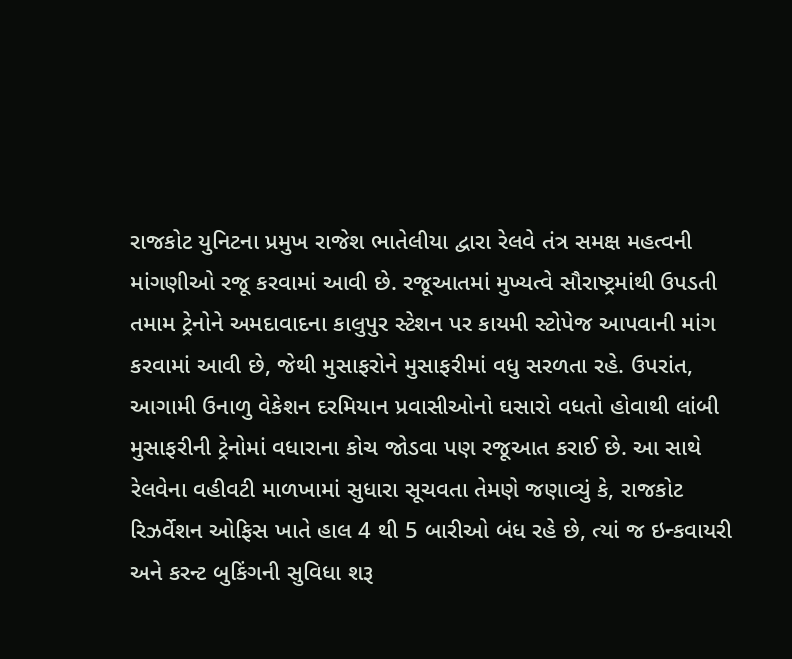રાજકોટ યુનિટના પ્રમુખ રાજેશ ભાતેલીયા દ્વારા રેલવે તંત્ર સમક્ષ મહત્વની માંગણીઓ રજૂ કરવામાં આવી છે. રજૂઆતમાં મુખ્યત્વે સૌરાષ્ટ્રમાંથી ઉપડતી તમામ ટ્રેનોને અમદાવાદના કાલુપુર સ્ટેશન પર કાયમી સ્ટોપેજ આપવાની માંગ કરવામાં આવી છે, જેથી મુસાફરોને મુસાફરીમાં વધુ સરળતા રહે. ઉપરાંત, આગામી ઉનાળુ વેકેશન દરમિયાન પ્રવાસીઓનો ઘસારો વધતો હોવાથી લાંબી મુસાફરીની ટ્રેનોમાં વધારાના કોચ જોડવા પણ રજૂઆત કરાઈ છે. આ સાથે રેલવેના વહીવટી માળખામાં સુધારા સૂચવતા તેમણે જણાવ્યું કે, રાજકોટ રિઝર્વેશન ઓફિસ ખાતે હાલ 4 થી 5 બારીઓ બંધ રહે છે, ત્યાં જ ઇન્કવાયરી અને કરન્ટ બુકિંગની સુવિધા શરૂ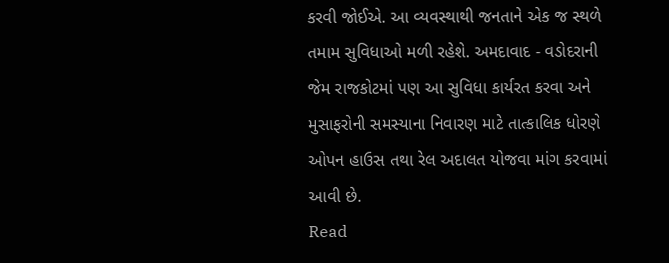કરવી જોઈએ. આ વ્યવસ્થાથી જનતાને એક જ સ્થળે તમામ સુવિધાઓ મળી રહેશે. અમદાવાદ - વડોદરાની જેમ રાજકોટમાં પણ આ સુવિધા કાર્યરત કરવા અને મુસાફરોની સમસ્યાના નિવારણ માટે તાત્કાલિક ધોરણે ઓપન હાઉસ તથા રેલ અદાલત યોજવા માંગ કરવામાં આવી છે.
Read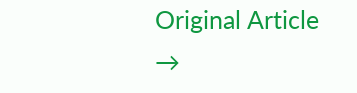Original Article →